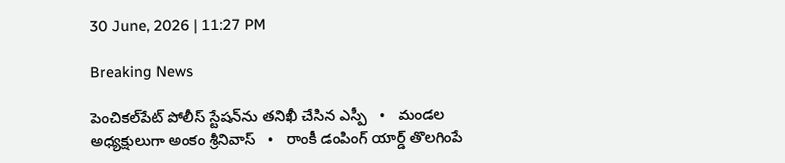30 June, 2026 | 11:27 PM

Breaking News

పెంచికల్‌పేట్ పోలీస్ స్టేషన్‌ను తనిఖీ చేసిన ఎస్పీ   •   మండల అధ్యక్షులుగా అంకం శ్రీనివాస్   •   రాంకీ డంపింగ్ యార్డ్ తొలగింపే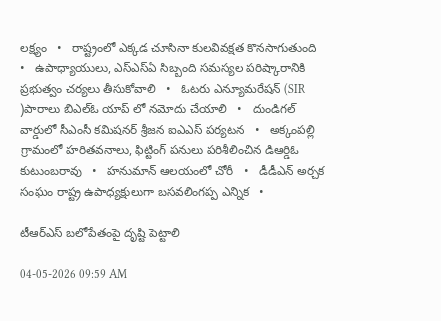లక్ష్యం   •   రాష్ట్రంలో ఎక్కడ చూసినా కులవివక్షత కొనసాగుతుంది   •   ఉపాధ్యాయులు, ఎస్‌ఎస్‌ఏ సిబ్బంది సమస్యల పరిష్కారానికి ప్రభుత్వం చర్యలు తీసుకోవాలి   •   ఓటరు ఎన్యూమరేషన్ (SIR )పారాలు బిఎల్ఓ యాప్ లో నమోదు చేయాలి   •   దుండిగల్ వార్డులో సీఎంసీ కమిషనర్ శ్రీజన ఐఎఎస్ పర్యటన   •   అక్కంపల్లి గ్రామంలో హరితవనాలు, ఫిట్టింగ్ పనులు పరిశీలించిన డిఆర్డిఓ కుటుంబరావు   •   హనుమాన్ ఆలయంలో చోరీ   •   డీడీఎన్ అర్చక సంఘం రాష్ట్ర ఉపాధ్యక్షులుగా బసవలింగప్ప ఎన్నిక   •

టీఆర్ఎస్ బలోపేతంపై దృష్టి పెట్టాలి

04-05-2026 09:59 AM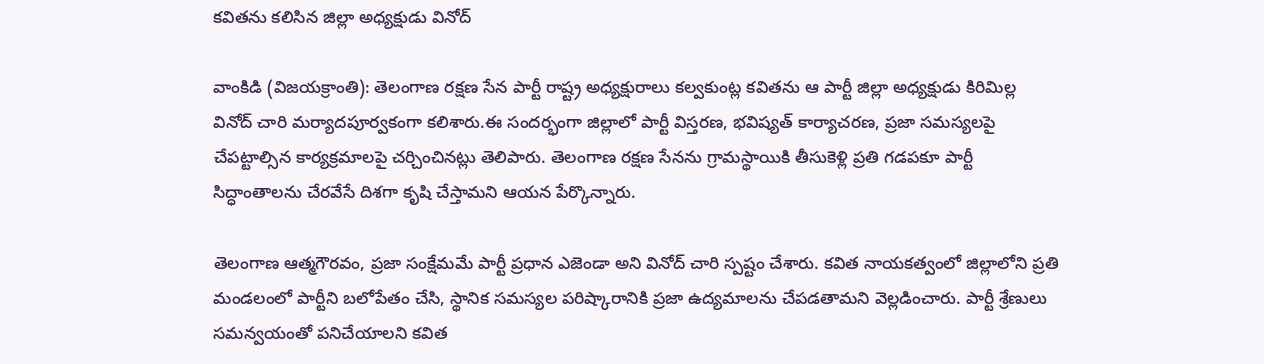కవితను కలిసిన జిల్లా అధ్యక్షుడు వినోద్

వాంకిడి (విజయక్రాంతి): తెలంగాణ రక్షణ సేన పార్టీ రాష్ట్ర అధ్యక్షురాలు కల్వకుంట్ల కవితను ఆ పార్టీ జిల్లా అధ్యక్షుడు కిరిమిల్ల వినోద్ చారి మర్యాదపూర్వకంగా కలిశారు.ఈ సందర్భంగా జిల్లాలో పార్టీ విస్తరణ, భవిష్యత్ కార్యాచరణ, ప్రజా సమస్యలపై చేపట్టాల్సిన కార్యక్రమాలపై చర్చించినట్లు తెలిపారు. తెలంగాణ రక్షణ సేనను గ్రామస్థాయికి తీసుకెళ్లి ప్రతి గడపకూ పార్టీ సిద్ధాంతాలను చేరవేసే దిశగా కృషి చేస్తామని ఆయన పేర్కొన్నారు.

తెలంగాణ ఆత్మగౌరవం, ప్రజా సంక్షేమమే పార్టీ ప్రధాన ఎజెండా అని వినోద్ చారి స్పష్టం చేశారు. కవిత నాయకత్వంలో జిల్లాలోని ప్రతి మండలంలో పార్టీని బలోపేతం చేసి, స్థానిక సమస్యల పరిష్కారానికి ప్రజా ఉద్యమాలను చేపడతామని వెల్లడించారు. పార్టీ శ్రేణులు సమన్వయంతో పనిచేయాలని కవిత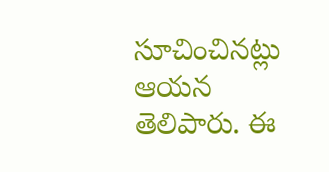సూచించినట్లు ఆయన తెలిపారు. ఈ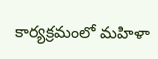కార్యక్రమంలో మహిళా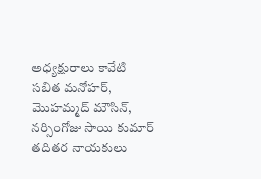అధ్యక్షురాలు కావేటి సబిత మనోహర్, మొహమ్మద్ మౌసిన్, నర్సింగోజు సాయి కుమార్ తదితర నాయకులు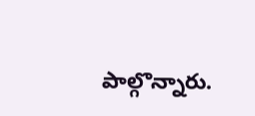పాల్గొన్నారు.